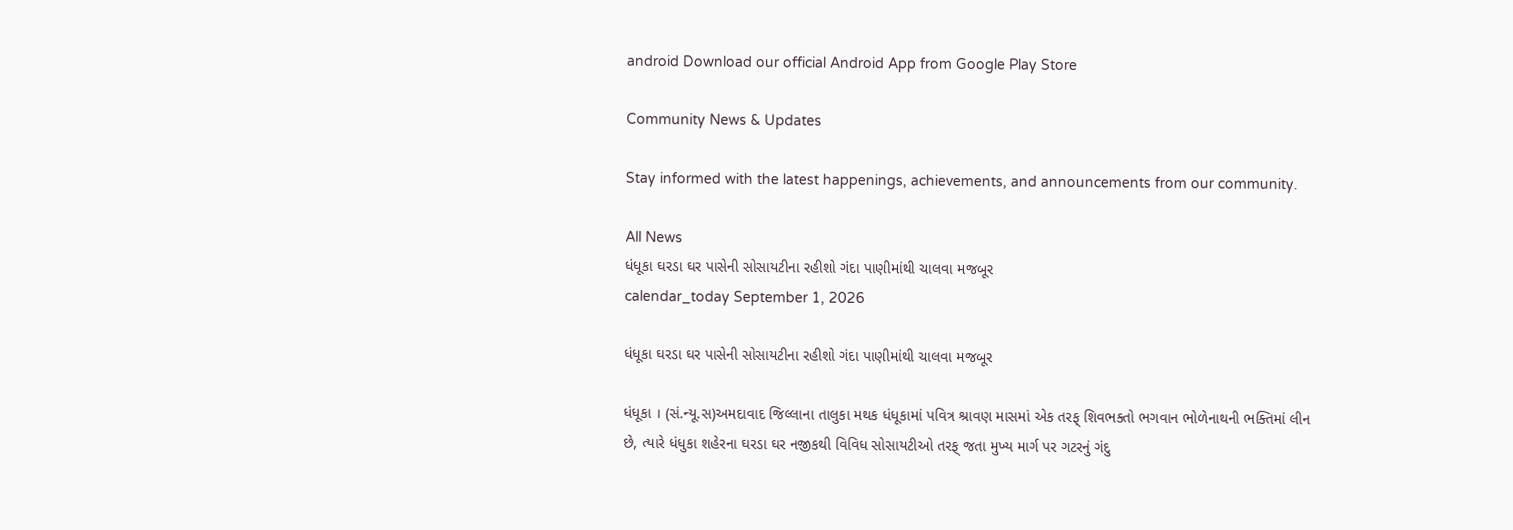android Download our official Android App from Google Play Store

Community News & Updates

Stay informed with the latest happenings, achievements, and announcements from our community.

All News
ધંધૂકા ઘરડા ઘર પાસેની સોસાયટીના રહીશો ગંદા પાણીમાંથી ચાલવા મજબૂર
calendar_today September 1, 2026

ધંધૂકા ઘરડા ઘર પાસેની સોસાયટીના રહીશો ગંદા પાણીમાંથી ચાલવા મજબૂર

ધંધૂકા । (સં.ન્યૂ.સ)અમદાવાદ જિલ્લાના તાલુકા મથક ધંધૂકામાં પવિત્ર શ્રાવણ માસમાં એક તરફ્ શિવભક્તો ભગવાન ભોળેનાથની ભક્તિમાં લીન છે, ત્યારે ધંધુકા શહેરના ઘરડા ઘર નજીકથી વિવિધ સોસાયટીઓ તરફ્ જતા મુખ્ય માર્ગ પર ગટરનું ગંદુ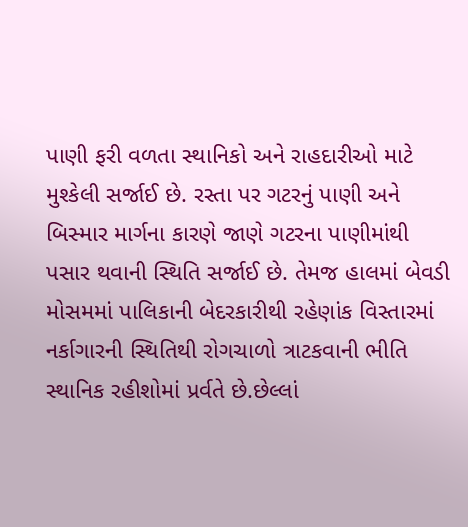પાણી ફરી વળતા સ્થાનિકો અને રાહદારીઓ માટે મુશ્કેલી સર્જાઈ છે. રસ્તા પર ગટરનું પાણી અને બિસ્માર માર્ગના કારણે જાણે ગટરના પાણીમાંથી પસાર થવાની સ્થિતિ સર્જાઈ છે. તેમજ હાલમાં બેવડી મોસમમાં પાલિકાની બેદરકારીથી રહેણાંક વિસ્તારમાં નર્કાગારની સ્થિતિથી રોગચાળો ત્રાટકવાની ભીતિ સ્થાનિક રહીશોમાં પ્રર્વતે છે.છેલ્લાં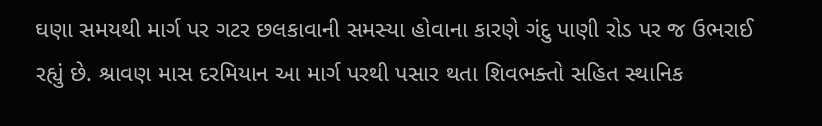ઘણા સમયથી માર્ગ પર ગટર છલકાવાની સમસ્યા હોવાના કારણે ગંદુ પાણી રોડ પર જ ઉભરાઈ રહ્યું છે. શ્રાવણ માસ દરમિયાન આ માર્ગ પરથી પસાર થતા શિવભક્તો સહિત સ્થાનિક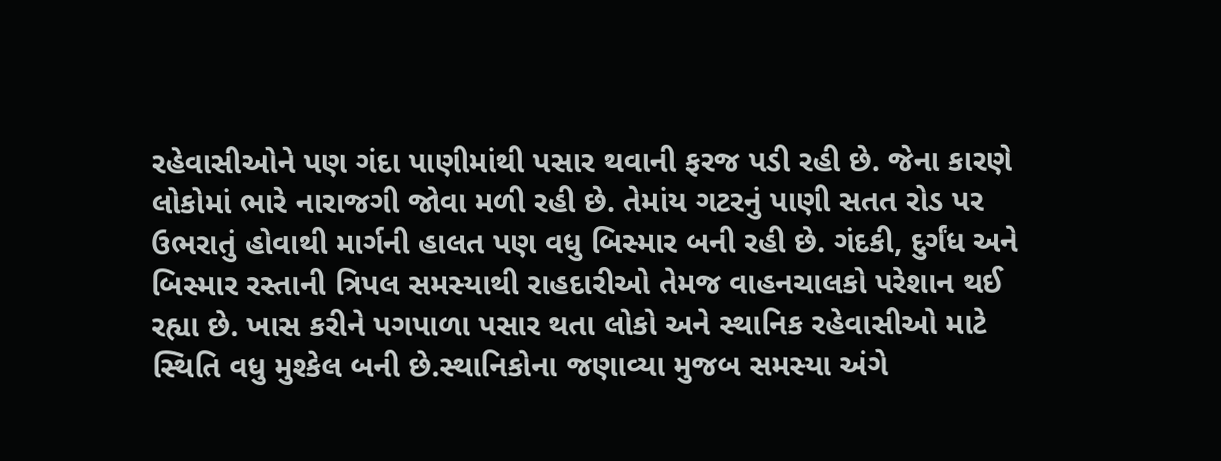રહેવાસીઓને પણ ગંદા પાણીમાંથી પસાર થવાની ફરજ પડી રહી છે. જેના કારણે લોકોમાં ભારે નારાજગી જોવા મળી રહી છે. તેમાંય ગટરનું પાણી સતત રોડ પર ઉભરાતું હોવાથી માર્ગની હાલત પણ વધુ બિસ્માર બની રહી છે. ગંદકી, દુર્ગંધ અને બિસ્માર રસ્તાની ત્રિપલ સમસ્યાથી રાહદારીઓ તેમજ વાહનચાલકો પરેશાન થઈ રહ્યા છે. ખાસ કરીને પગપાળા પસાર થતા લોકો અને સ્થાનિક રહેવાસીઓ માટે સ્થિતિ વધુ મુશ્કેલ બની છે.સ્થાનિકોના જણાવ્યા મુજબ સમસ્યા અંગે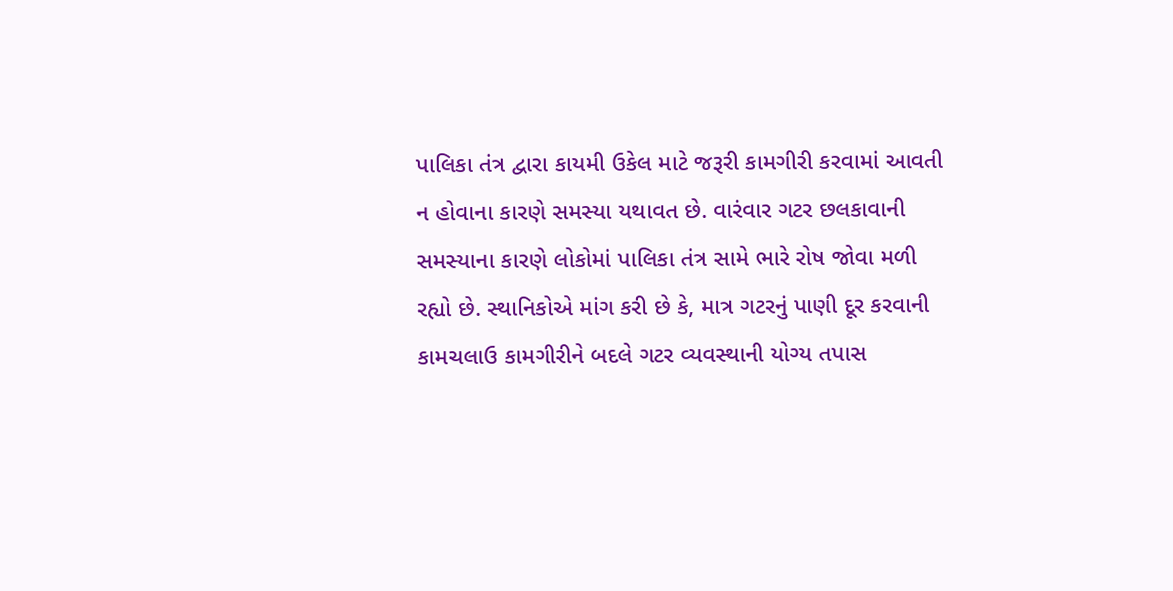પાલિકા તંત્ર દ્વારા કાયમી ઉકેલ માટે જરૂરી કામગીરી કરવામાં આવતી ન હોવાના કારણે સમસ્યા યથાવત છે. વારંવાર ગટર છલકાવાની સમસ્યાના કારણે લોકોમાં પાલિકા તંત્ર સામે ભારે રોષ જોવા મળી રહ્યો છે. સ્થાનિકોએ માંગ કરી છે કે, માત્ર ગટરનું પાણી દૂર કરવાની કામચલાઉ કામગીરીને બદલે ગટર વ્યવસ્થાની યોગ્ય તપાસ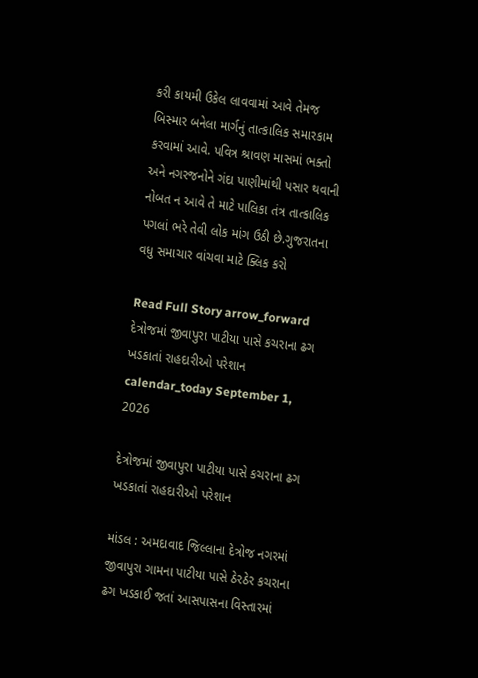કરી કાયમી ઉકેલ લાવવામાં આવે તેમજ બિસ્માર બનેલા માર્ગનું તાત્કાલિક સમારકામ કરવામાં આવે. પવિત્ર શ્રાવણ માસમાં ભક્તો અને નગરજનોને ગંદા પાણીમાંથી પસાર થવાની નોબત ન આવે તે માટે પાલિકા તંત્ર તાત્કાલિક પગલાં ભરે તેવી લોક માંગ ઉઠી છે.ગુજરાતના વધુ સમાચાર વાંચવા માટે ક્લિક કરો

Read Full Story arrow_forward
દેત્રોજમાં જીવાપુરા પાટીયા પાસે કચરાના ઢગ ખડકાતાં રાહદારીઓ પરેશાન
calendar_today September 1, 2026

દેત્રોજમાં જીવાપુરા પાટીયા પાસે કચરાના ઢગ ખડકાતાં રાહદારીઓ પરેશાન

માંડલ : અમદાવાદ જિલ્લાના દેત્રોજ નગરમાં જીવાપુરા ગામના પાટીયા પાસે ઠેરઠેર કચરાના ઢગ ખડકાઈ જતાં આસપાસના વિસ્તારમાં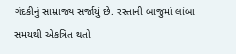ગંદકીનું સામ્રાજ્ય સર્જાયું છે. રસ્તાની બાજુમાં લાંબા સમયથી એકત્રિત થતો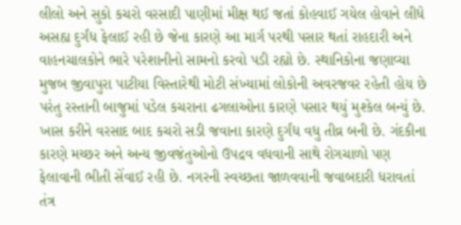લીલો અને સુકો કચરો વરસાદી પાણીમાં મીક્ષ થઈ જતાં કોહવાઈ ગયેલ હોવાને લીધે અસહ્ય દુર્ગંધ ફેલાઈ રહી છે જેના કારણે આ માર્ગ પરથી પસાર થતાં રાહદારી અને વાહનચાલકોને ભારે પરેશાનીનો સામનો કરવો પડી રહ્યો છે. સ્થાનિકોના જણાવ્યા મુજબ જીવાપુરા પાટીયા વિસ્તારેથી મોટી સંખ્યામાં લોકોની અવરજવર રહેતી હોય છે પરંતુ રસ્તાની બાજુમાં પડેલ કચરાના ઢગલાઓના કારણે પસાર થયું મુશ્કેલ બન્યું છે. ખાસ કરીને વરસાદ બાદ કચરો સડી જવાના કારણે દુર્ગંધ વધુ તીવ્ર બની છે. ગંદકીના કારણે મચ્છર અને અન્ય જીવજંતુઓનો ઉપદ્રવ વધવાની સાથે રોગચાળો પણ ફેલાવાની ભીતી સેંવાઈ રહી છે. નગરની સ્વચ્છતા જાળવવાની જવાબદારી ધરાવતાં તંત્ર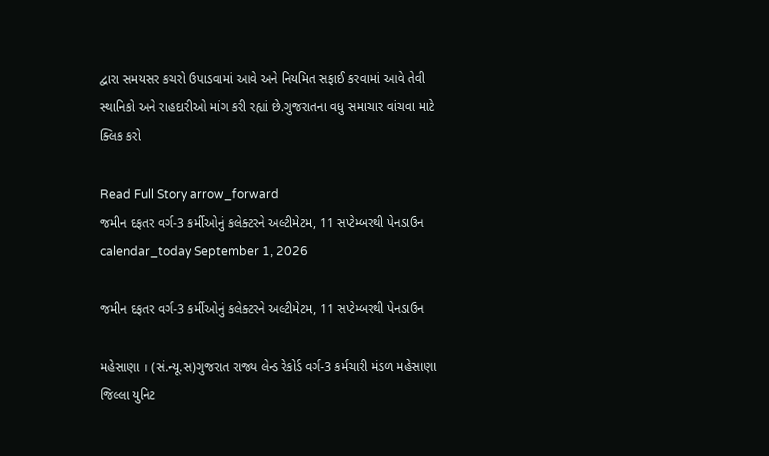દ્વારા સમયસર કચરો ઉપાડવામાં આવે અને નિયમિત સફાઈ કરવામાં આવે તેવી સ્થાનિકો અને રાહદારીઓ માંગ કરી રહ્યાં છે.ગુજરાતના વધુ સમાચાર વાંચવા માટે ક્લિક કરો

Read Full Story arrow_forward
જમીન દફતર વર્ગ-3 કર્મીઓનું કલેક્ટરને અલ્ટીમેટમ, 11 સપ્ટેમ્બરથી પેનડાઉન
calendar_today September 1, 2026

જમીન દફતર વર્ગ-3 કર્મીઓનું કલેક્ટરને અલ્ટીમેટમ, 11 સપ્ટેમ્બરથી પેનડાઉન

મહેસાણા । (સં.ન્યૂ.સ)ગુજરાત રાજ્ય લેન્ડ રેકોર્ડ વર્ગ-3 કર્મચારી મંડળ મહેસાણા જિલ્લા યુનિટ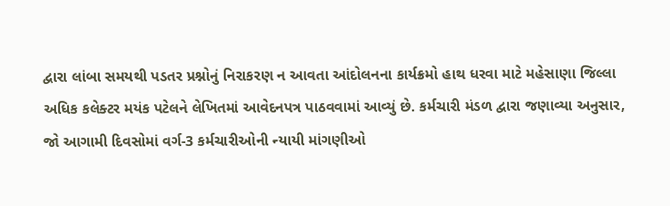દ્વારા લાંબા સમયથી પડતર પ્રશ્નોનું નિરાકરણ ન આવતા આંદોલનના કાર્યક્રમો હાથ ધરવા માટે મહેસાણા જિલ્લા અધિક કલેક્ટર મયંક પટેલને લેખિતમાં આવેદનપત્ર પાઠવવામાં આવ્યું છે. કર્મચારી મંડળ દ્વારા જણાવ્યા અનુસાર, જો આગામી દિવસોમાં વર્ગ-3 કર્મચારીઓની ન્યાયી માંગણીઓ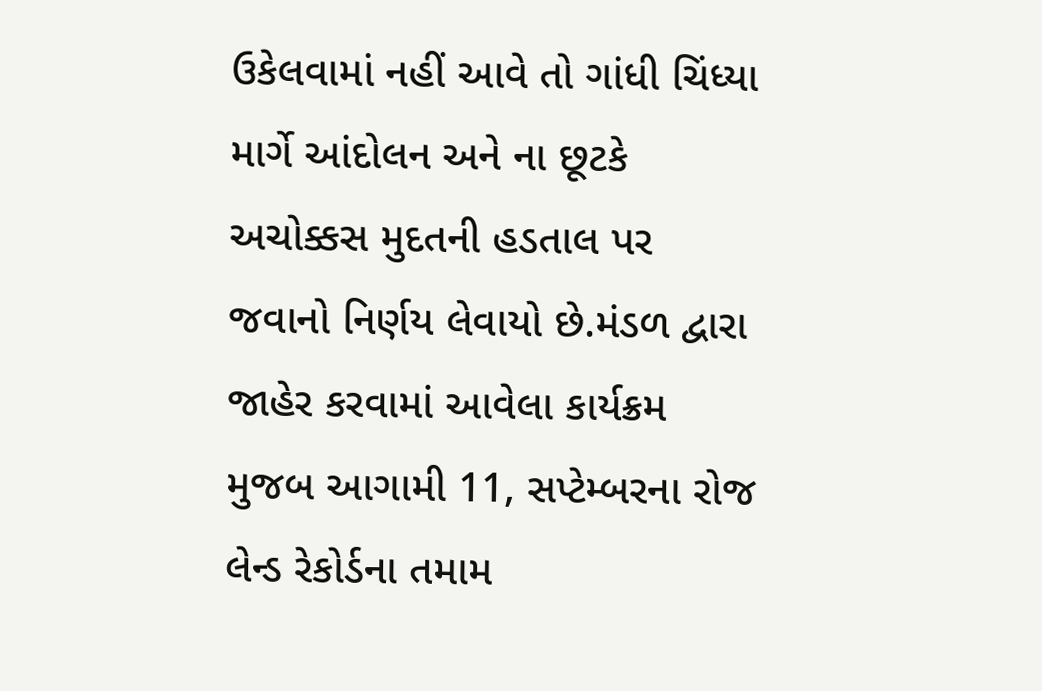ઉકેલવામાં નહીં આવે તો ગાંધી ચિંધ્યા માર્ગે આંદોલન અને ના છૂટકે અચોક્કસ મુદતની હડતાલ પર જવાનો નિર્ણય લેવાયો છે.મંડળ દ્વારા જાહેર કરવામાં આવેલા કાર્યક્રમ મુજબ આગામી 11, સપ્ટેમ્બરના રોજ લેન્ડ રેકોર્ડના તમામ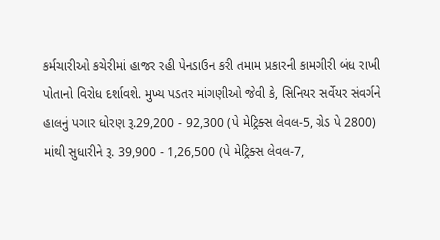કર્મચારીઓ કચેરીમાં હાજર રહી પેનડાઉન કરી તમામ પ્રકારની કામગીરી બંધ રાખી પોતાનો વિરોધ દર્શાવશે. મુખ્ય પડતર માંગણીઓ જેવી કે, સિનિયર સર્વેયર સંવર્ગને હાલનું પગાર ધોરણ રૂ.29,200 - 92,300 (પે મેટ્રિક્સ લેવલ-5, ગ્રેડ પે 2800) માંથી સુધારીને રૂ. 39,900 - 1,26,500 (પે મેટ્રિક્સ લેવલ-7,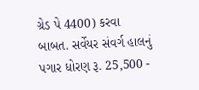ગ્રેડ પે 4400) કરવા બાબત. સર્વેયર સંવર્ગ હાલનું પગાર ધોરણ રૂ. 25,500 -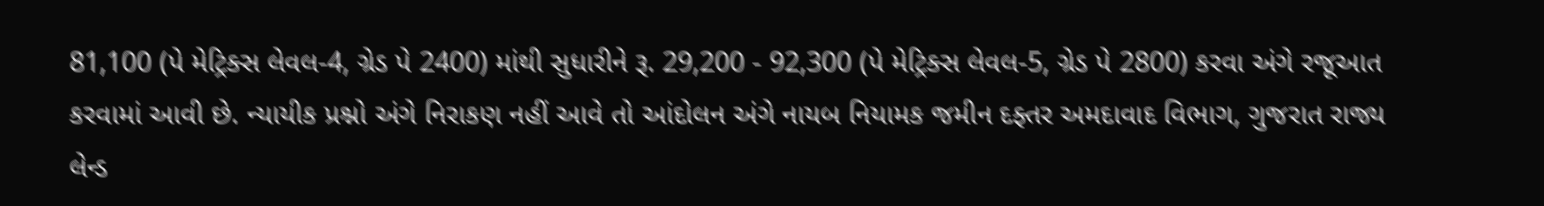81,100 (પે મેટ્રિક્સ લેવલ-4, ગ્રેડ પે 2400) માંથી સુધારીને રૂ. 29,200 - 92,300 (પે મેટ્રિક્સ લેવલ-5, ગ્રેડ પે 2800) કરવા અંગે રજૂઆત કરવામાં આવી છે. ન્યાયીક પ્રશ્નો અંગે નિરાકણ નહીં આવે તો આંદોલન અંગે નાયબ નિયામક જમીન દફ્તર અમદાવાદ વિભાગ, ગુજરાત રાજ્ય લેન્ડ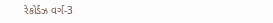રેકોર્ડઝ વર્ગ-3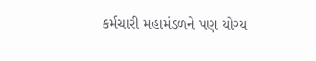કર્મચારી મહામંડળને પણ યોગ્ય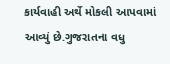કાર્યવાહી અર્થે મોકલી આપવામાં આવ્યું છે.ગુજરાતના વધુ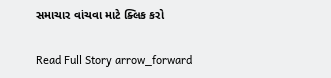સમાચાર વાંચવા માટે ક્લિક કરો

Read Full Story arrow_forward